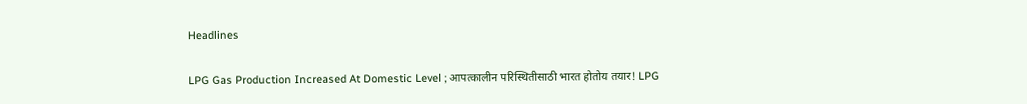Headlines

LPG Gas Production Increased At Domestic Level ; आपत्कालीन परिस्थितीसाठी भारत होतोय तयार! LPG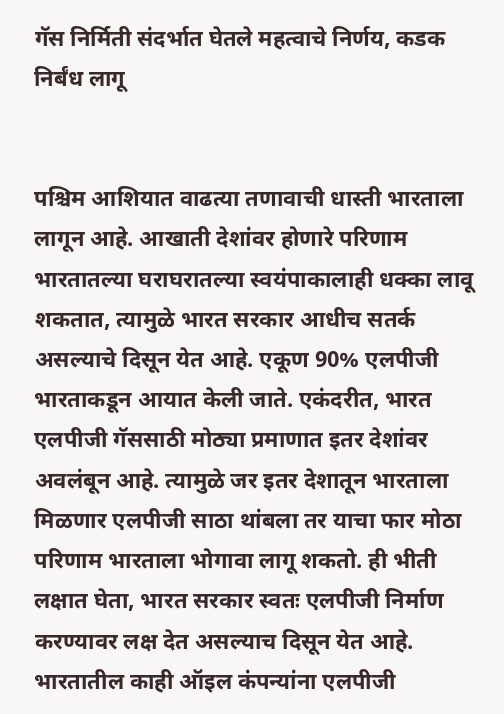गॅस निर्मिती संदर्भात घेतले महत्वाचे निर्णय, कडक निर्बंध लागू


पश्चिम आशियात वाढत्या तणावाची धास्ती भारताला लागून आहे. आखाती देशांवर होणारे परिणाम भारतातल्या घराघरातल्या स्वयंपाकालाही धक्का लावू शकतात, त्यामुळे भारत सरकार आधीच सतर्क असल्याचे दिसून येत आहे. एकूण 90% एलपीजी भारताकडून आयात केली जाते. एकंदरीत, भारत एलपीजी गॅससाठी मोठ्या प्रमाणात इतर देशांवर अवलंबून आहे. त्यामुळे जर इतर देशातून भारताला मिळणार एलपीजी साठा थांबला तर याचा फार मोठा परिणाम भारताला भोगावा लागू शकतो. ही भीती लक्षात घेता, भारत सरकार स्वतः एलपीजी निर्माण करण्यावर लक्ष देत असल्याच दिसून येत आहे. भारतातील काही ऑइल कंपन्यांना एलपीजी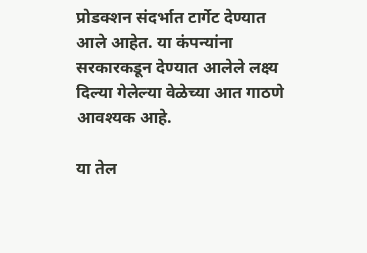प्रोडक्शन संदर्भात टार्गेट देण्यात आले आहेत. या कंपन्यांना सरकारकडून देण्यात आलेले लक्ष्य दिल्या गेलेल्या वेळेच्या आत गाठणे आवश्यक आहे.

या तेल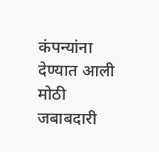कंपन्यांना देण्यात आली मोठी जबाबदारी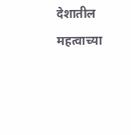देशातील महत्वाच्या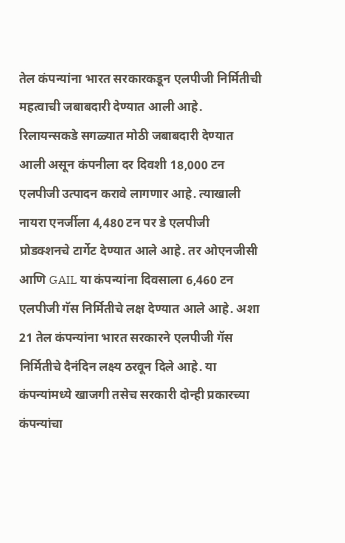तेल कंपन्यांना भारत सरकारकडून एलपीजी निर्मितीची महत्वाची जबाबदारी देण्यात आली आहे. रिलायन्सकडे सगळ्यात मोठी जबाबदारी देण्यात आली असून कंपनीला दर दिवशी 18,000 टन एलपीजी उत्पादन करावे लागणार आहे. त्याखाली नायरा एनर्जीला 4,480 टन पर डे एलपीजी प्रोडक्शनचे टार्गेट देण्यात आले आहे. तर ओएनजीसी आणि GAIL या कंपन्यांना दिवसाला 6,460 टन एलपीजी गॅस निर्मितीचे लक्ष देण्यात आले आहे. अशा 21 तेल कंपन्यांना भारत सरकारने एलपीजी गॅस निर्मितीचे दैनंदिन लक्ष्य ठरवून दिले आहे. या कंपन्यांमध्ये खाजगी तसेच सरकारी दोन्ही प्रकारच्या कंपन्यांचा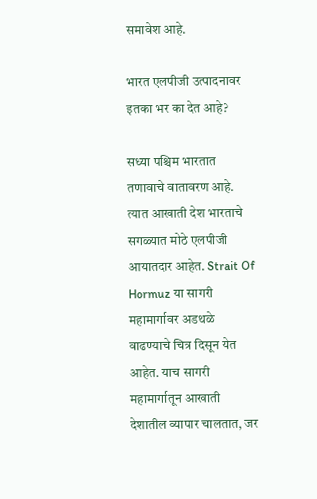समावेश आहे.

भारत एलपीजी उत्पादनावर इतका भर का देत आहे?

सध्या पश्चिम भारतात तणावाचे वातावरण आहे. त्यात आखाती देश भारताचे सगळ्यात मोठे एलपीजी आयातदार आहेत. Strait Of Hormuz या सागरी महामार्गावर अडथळे वाढण्याचे चित्र दिसून येत आहेत. याच सागरी महामार्गातून आखाती देशातील व्यापार चालतात, जर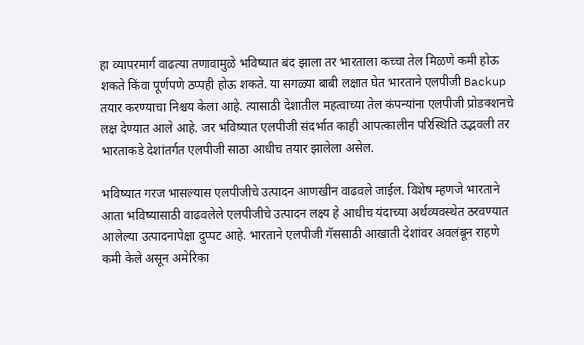हा व्यापरमार्ग वाढत्या तणावामुळे भविष्यात बंद झाला तर भारताला कच्चा तेल मिळणे कमी होऊ शकते किंवा पूर्णपणे ठप्पही होऊ शकते. या सगळ्या बाबी लक्षात घेत भारताने एलपीजी Backup तयार करण्याचा निश्चय केला आहे. त्यासाठी देशातील महत्वाच्या तेल कंपन्यांना एलपीजी प्रोडक्शनचे लक्ष देण्यात आले आहे. जर भविष्यात एलपीजी संदर्भात काही आपत्कालीन परिस्थिति उद्भवली तर भारताकडे देशांतर्गत एलपीजी साठा आधीच तयार झालेला असेल.

भविष्यात गरज भासल्यास एलपीजीचे उत्पादन आणखीन वाढवले जाईल. विशेष म्हणजे भारताने आता भविष्यासाठी वाढवलेले एलपीजीचे उत्पादन लक्ष्य हे आधीच यंदाच्या अर्थव्यवस्थेत ठरवण्यात आलेल्या उत्पादनापेक्षा दुप्पट आहे. भारताने एलपीजी गॅससाठी आखाती देशांवर अवलंबून राहणे कमी केले असून अमेरिका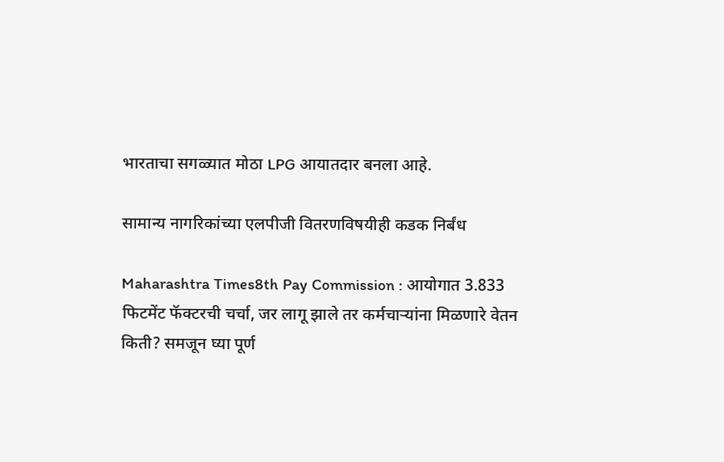भारताचा सगळ्यात मोठा LPG आयातदार बनला आहे.

सामान्य नागरिकांच्या एलपीजी वितरणविषयीही कडक निर्बंध

Maharashtra Times8th Pay Commission : आयोगात 3.833 फिटमेंट फॅक्टरची चर्चा, जर लागू झाले तर कर्मचाऱ्यांना मिळणारे वेतन किती? समजून घ्या पूर्ण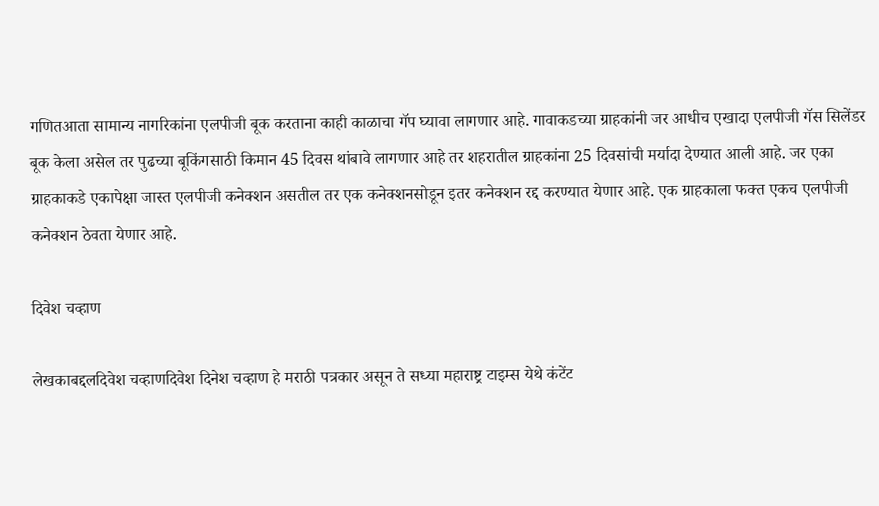गणितआता सामान्य नागरिकांना एलपीजी बूक करताना काही काळाचा गॅप घ्यावा लागणार आहे. गावाकडच्या ग्राहकांनी जर आधीच एखादा एलपीजी गॅस सिलेंडर बूक केला असेल तर पुढच्या बूकिंगसाठी किमान 45 दिवस थांबावे लागणार आहे तर शहरातील ग्राहकांना 25 दिवसांची मर्यादा देण्यात आली आहे. जर एका ग्राहकाकडे एकापेक्षा जास्त एलपीजी कनेक्शन असतील तर एक कनेक्शनसोडून इतर कनेक्शन रद्द करण्यात येणार आहे. एक ग्राहकाला फक्त एकच एलपीजी कनेक्शन ठेवता येणार आहे.

दिवेश चव्हाण

लेखकाबद्दलदिवेश चव्हाणदिवेश दिनेश चव्हाण हे मराठी पत्रकार असून ते सध्या महाराष्ट्र टाइम्स येथे कंटेंट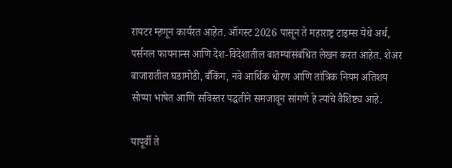रायटर म्हणून कार्यरत आहेत. ऑगस्ट 2026 पासून ते महाराष्ट्र टाइम्स येथे अर्थ, पर्सनल फायनान्स आणि देश-विदेशातील बातम्यांसंबंधित लेखन करत आहेत. शेअर बाजारातील घडामोडी, बँकिंग, नवे आर्थिक धोरण आणि तांत्रिक नियम अतिशय सोप्या भाषेत आणि सविस्तर पद्धतीने समजावून सांगणे हे त्यांचे वैशिष्ट्य आहे.

यापूर्वी ते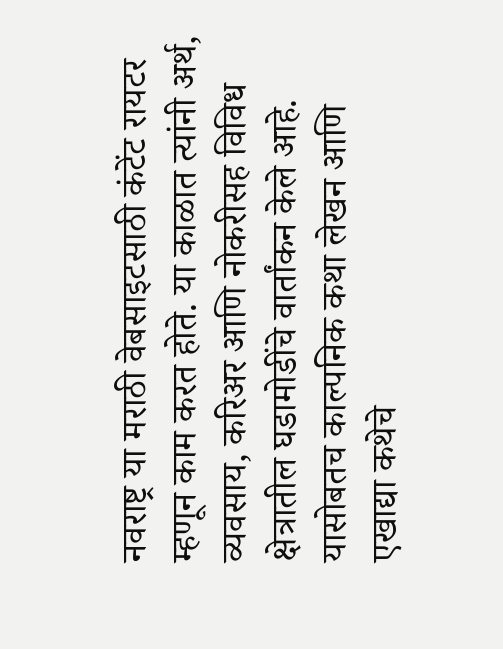नवराष्ट्र या मराठी वेबसाइटसाठी कंटेंट रायटर म्हणून काम करत होते. या काळात त्यांनी अर्थ, व्यवसाय, करिअर आणि नोकरीसह विविध क्षेत्रातील घडामोडींचे वार्तांकन केले आहे. यासोबतच काल्पनिक कथा लेखन आणि एखाद्या कथेचे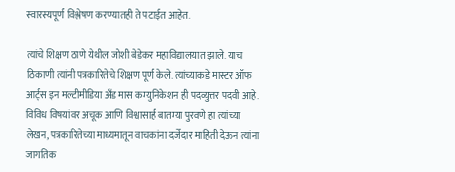स्वारस्यपूर्ण विश्लेषण करण्यातही ते पटाईत आहेत.

त्यांचे शिक्षण ठाणे येथील जोशी बेडेकर महाविद्यालयात झाले. याच ठिकाणी त्यांनी पत्रकारितेचे शिक्षण पूर्ण केले. त्यांच्याकडे मास्टर ऑफ आर्ट्स इन मल्टीमीडिया अँड मास कम्युनिकेशन ही पदव्युत्तर पदवी आहे. विविध विषयांवर अचूक आणि विश्वासार्ह बातम्या पुरवणे हा त्यांच्या लेखन, पत्रकारितेच्या माध्यमातून वाचकांना दर्जेदार माहिती देऊन त्यांना जागतिक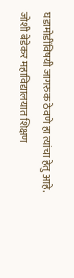घडामोडींविषयी जागरुक ठेवणे हा त्यांचा हेतु आहे.
जोशी बेडेकर महाविद्यालयात शिक्षण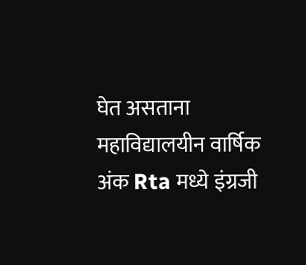घेत असताना महाविद्यालयीन वार्षिक अंक Rta मध्ये इंग्रजी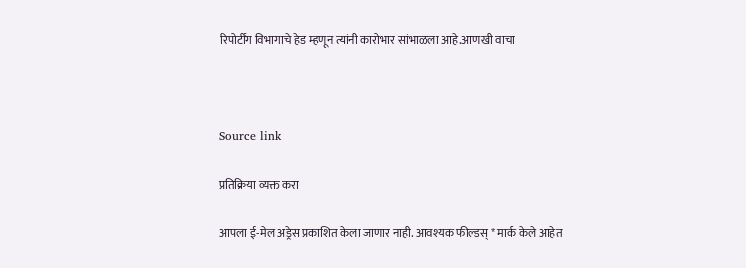रिपोर्टींग विभागाचे हेड म्हणून त्यांनी कारोभार सांभाळला आहे.आणखी वाचा



Source link

प्रतिक्रिया व्यक्त करा

आपला ई-मेल अड्रेस प्रकाशित केला जाणार नाही. आवश्यक फील्डस् * मार्क केले आहेत